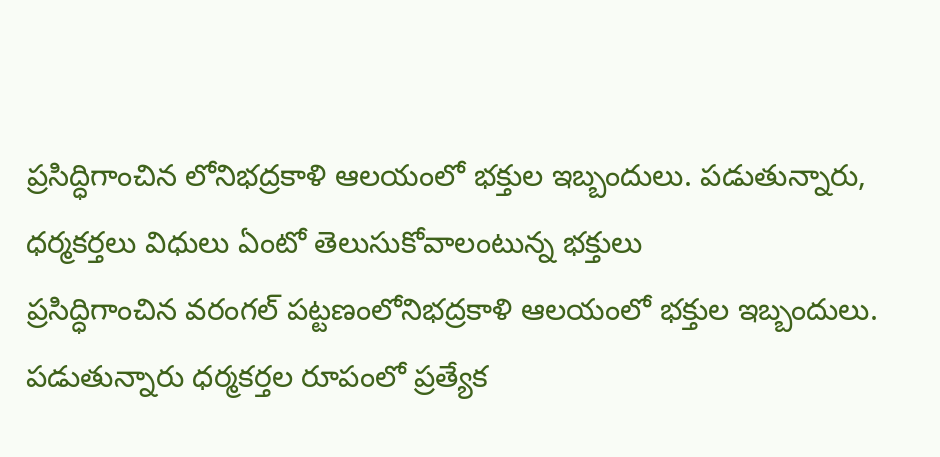ప్రసిద్ధిగాంచిన లోనిభద్రకాళి ఆలయంలో భక్తుల ఇబ్బందులు. పడుతున్నారు, ధర్మకర్తలు విధులు ఏంటో తెలుసుకోవాలంటున్న భక్తులు
ప్రసిద్ధిగాంచిన వరంగల్ పట్టణంలోనిభద్రకాళి ఆలయంలో భక్తుల ఇబ్బందులు. పడుతున్నారు ధర్మకర్తల రూపంలో ప్రత్యేక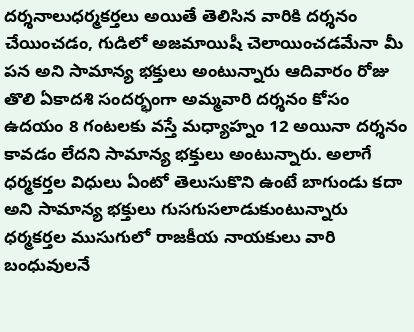దర్శనాలుధర్మకర్తలు అయితే తెలిసిన వారికి దర్శనం చేయించడం, గుడిలో అజమాయిషీ చెలాయించడమేనా మీ పన అని సామాన్య భక్తులు అంటున్నారు ఆదివారం రోజు తొలి ఏకాదశి సందర్భంగా అమ్మవారి దర్శనం కోసం ఉదయం 8 గంటలకు వస్తే మధ్యాహ్నం 12 అయినా దర్శనం కావడం లేదని సామాన్య భక్తులు అంటున్నారు. అలాగే ధర్మకర్తల విధులు ఏంటో తెలుసుకొని ఉంటే బాగుండు కదా అని సామాన్య భక్తులు గుసగుసలాడుకుంటున్నారు ధర్మకర్తల ముసుగులో రాజకీయ నాయకులు వారి బంధువులనే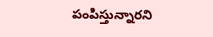పంపిస్తున్నారని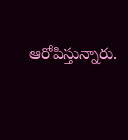ఆరోపిస్తున్నారు.